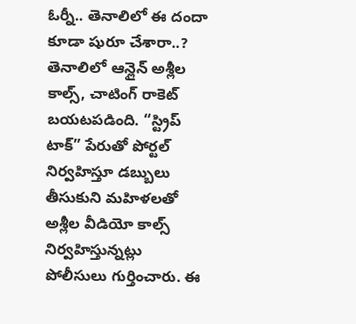ఓర్నీ.. తెనాలిలో ఈ దందా కూడా షురూ చేశారా..?
తెనాలిలో ఆన్లైన్ అశ్లీల కాల్స్, చాటింగ్ రాకెట్ బయటపడింది. “స్ట్రిప్ టాక్” పేరుతో పోర్టల్ నిర్వహిస్తూ డబ్బులు తీసుకుని మహిళలతో అశ్లీల వీడియో కాల్స్ నిర్వహిస్తున్నట్లు పోలీసులు గుర్తించారు. ఈ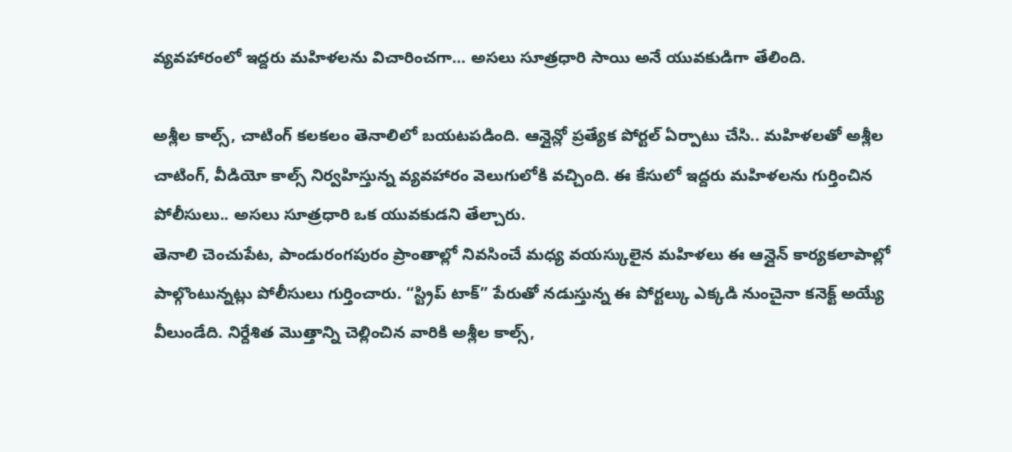వ్యవహారంలో ఇద్దరు మహిళలను విచారించగా… అసలు సూత్రధారి సాయి అనే యువకుడిగా తేలింది.

అశ్లీల కాల్స్, చాటింగ్ కలకలం తెనాలిలో బయటపడింది. ఆన్లైన్లో ప్రత్యేక పోర్టల్ ఏర్పాటు చేసి.. మహిళలతో అశ్లీల చాటింగ్, వీడియో కాల్స్ నిర్వహిస్తున్న వ్యవహారం వెలుగులోకి వచ్చింది. ఈ కేసులో ఇద్దరు మహిళలను గుర్తించిన పోలీసులు.. అసలు సూత్రధారి ఒక యువకుడని తేల్చారు.
తెనాలి చెంచుపేట, పాండురంగపురం ప్రాంతాల్లో నివసించే మధ్య వయస్కులైన మహిళలు ఈ ఆన్లైన్ కార్యకలాపాల్లో పాల్గొంటున్నట్లు పోలీసులు గుర్తించారు. “స్ట్రిప్ టాక్” పేరుతో నడుస్తున్న ఈ పోర్టల్కు ఎక్కడి నుంచైనా కనెక్ట్ అయ్యే వీలుండేది. నిర్దేశిత మొత్తాన్ని చెల్లించిన వారికి అశ్లీల కాల్స్,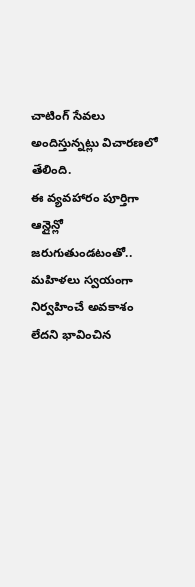చాటింగ్ సేవలు అందిస్తున్నట్లు విచారణలో తేలింది.
ఈ వ్యవహారం పూర్తిగా ఆన్లైన్లో జరుగుతుండటంతో.. మహిళలు స్వయంగా నిర్వహించే అవకాశం లేదని భావించిన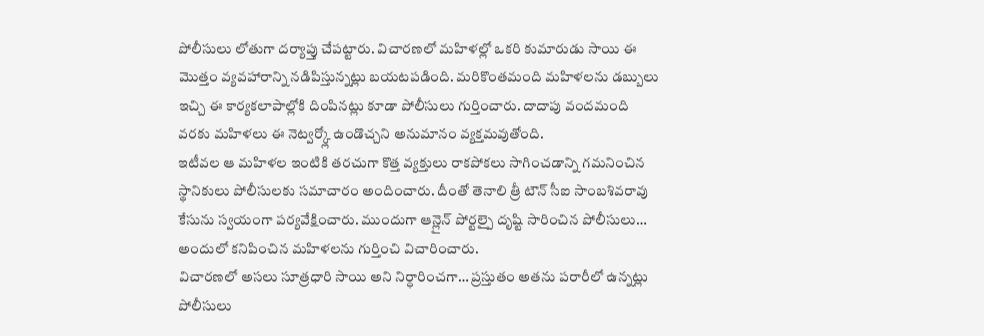పోలీసులు లోతుగా దర్యాప్తు చేపట్టారు. విచారణలో మహిళల్లో ఒకరి కుమారుడు సాయి ఈ మొత్తం వ్యవహారాన్ని నడిపిస్తున్నట్లు బయటపడింది. మరికొంతమంది మహిళలను డబ్బులు ఇచ్చి ఈ కార్యకలాపాల్లోకి దింపినట్లు కూడా పోలీసులు గుర్తించారు. దాదాపు వందమంది వరకు మహిళలు ఈ నెట్వర్క్లో ఉండొచ్చని అనుమానం వ్యక్తమవుతోంది.
ఇటీవల ఆ మహిళల ఇంటికి తరచుగా కొత్త వ్యక్తులు రాకపోకలు సాగించడాన్ని గమనించిన స్థానికులు పోలీసులకు సమాచారం అందించారు. దీంతో తెనాలి త్రీ టౌన్ సీఐ సాంబశివరావు కేసును స్వయంగా పర్యవేక్షించారు. ముందుగా ఆన్లైన్ పోర్టల్పై దృష్టి సారించిన పోలీసులు… అందులో కనిపించిన మహిళలను గుర్తించి విచారించారు.
విచారణలో అసలు సూత్రధారి సాయి అని నిర్ధారించగా… ప్రస్తుతం అతను పరారీలో ఉన్నట్లు పోలీసులు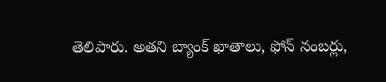తెలిపారు. అతని బ్యాంక్ ఖాతాలు, ఫోన్ నంబర్లు,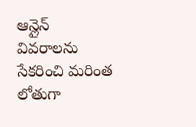ఆన్లైన్ వివరాలను సేకరించి మరింత లోతుగా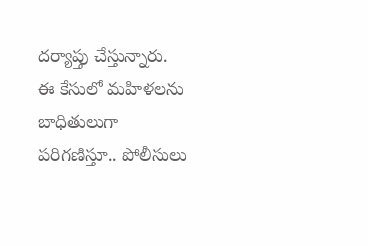దర్యాప్తు చేస్తున్నారు.
ఈ కేసులో మహిళలను బాధితులుగా పరిగణిస్తూ.. పోలీసులు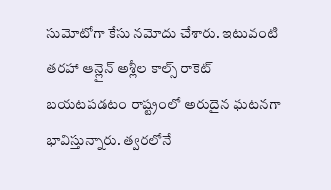సుమోటోగా కేసు నమోదు చేశారు. ఇటువంటి తరహా ఆన్లైన్ అశ్లీల కాల్స్ రాకెట్ బయటపడటం రాష్ట్రంలో అరుదైన ఘటనగా భావిస్తున్నారు. త్వరలోనే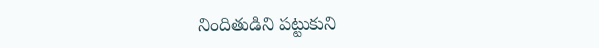నిందితుడిని పట్టుకుని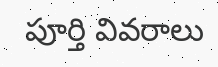పూర్తి వివరాలు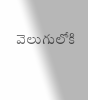వెలుగులోకి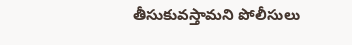తీసుకువస్తామని పోలీసులు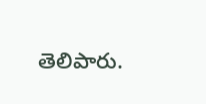తెలిపారు.